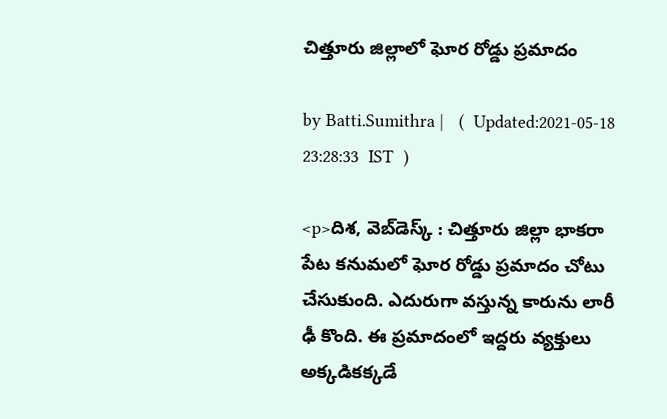చిత్తూరు జిల్లాలో ఘోర రోడ్డు ప్రమాదం

by Batti.Sumithra |   (  Updated:2021-05-18 23:28:33  IST  )

<p>దిశ, వెబ్‌డెస్క్ : చిత్తూరు జిల్లా భాకరా పేట కనుమలో ఘోర రోడ్డు ప్రమాదం చోటు చేసుకుంది. ఎదురుగా వస్తున్న కారును లారీ ఢీ కొంది. ఈ ప్రమాదంలో ఇద్దరు వ్యక్తులు అక్కడికక్కడే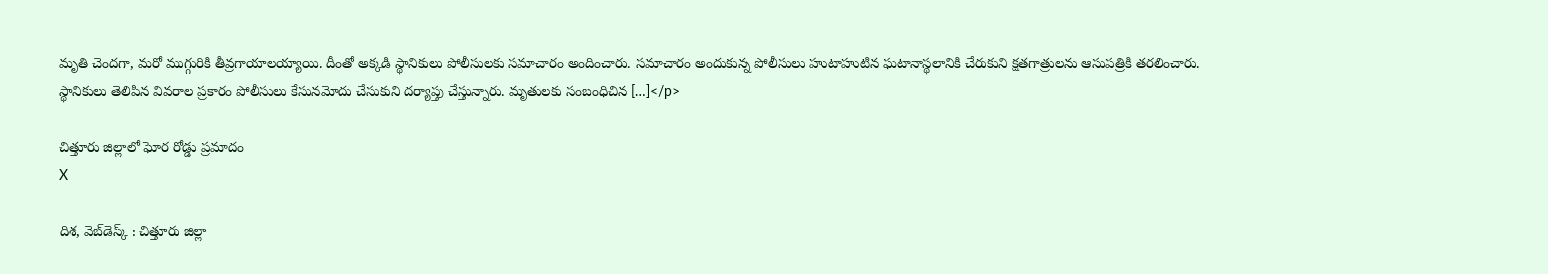మృతి చెందగా, మరో ముగ్గురికి తీవ్రగాయాలయ్యాయి. దీంతో అక్కడి స్థానికులు పోలీసులకు సమాచారం అందించారు. సమాచారం అందుకున్న పోలీసులు హుటాహుటిన ఘటానాస్థలానికి చేరుకుని క్షతగాత్రులను ఆసుపత్రికి తరలించారు. స్థానికులు తెలిపిన వివరాల ప్రకారం పోలీసులు కేసునమోదు చేసుకుని దర్యాప్తు చేస్తున్నారు. మృతులకు సంబంధిచిన […]</p>

చిత్తూరు జిల్లాలో ఘోర రోడ్డు ప్రమాదం
X

దిశ, వెబ్‌డెస్క్ : చిత్తూరు జిల్లా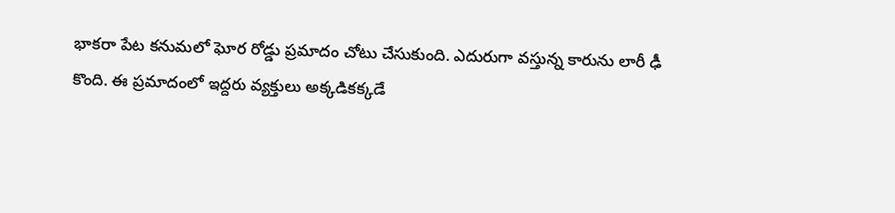భాకరా పేట కనుమలో ఘోర రోడ్డు ప్రమాదం చోటు చేసుకుంది. ఎదురుగా వస్తున్న కారును లారీ ఢీ కొంది. ఈ ప్రమాదంలో ఇద్దరు వ్యక్తులు అక్కడికక్కడే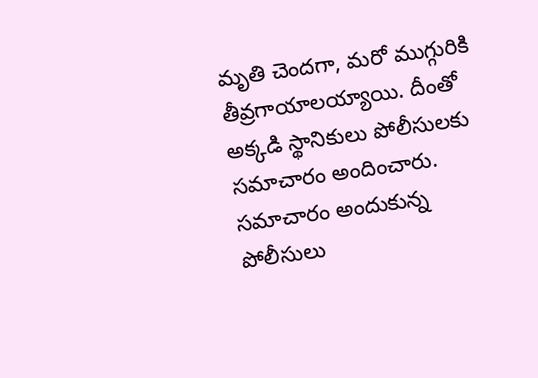మృతి చెందగా, మరో ముగ్గురికి తీవ్రగాయాలయ్యాయి. దీంతో అక్కడి స్థానికులు పోలీసులకు సమాచారం అందించారు. సమాచారం అందుకున్న పోలీసులు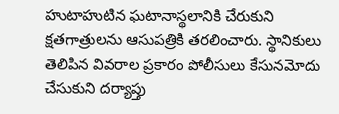హుటాహుటిన ఘటానాస్థలానికి చేరుకుని క్షతగాత్రులను ఆసుపత్రికి తరలించారు. స్థానికులు తెలిపిన వివరాల ప్రకారం పోలీసులు కేసునమోదు చేసుకుని దర్యాప్తు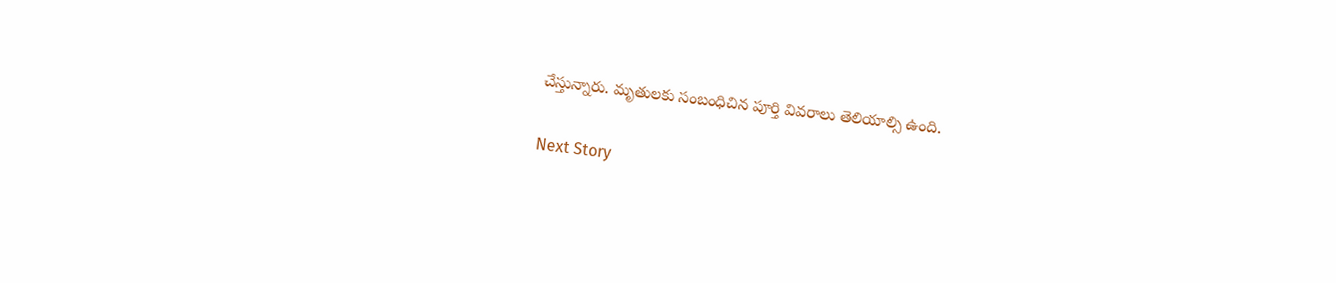చేస్తున్నారు. మృతులకు సంబంధిచిన పూర్తి వివరాలు తెలియాల్సి ఉంది.

Next Story